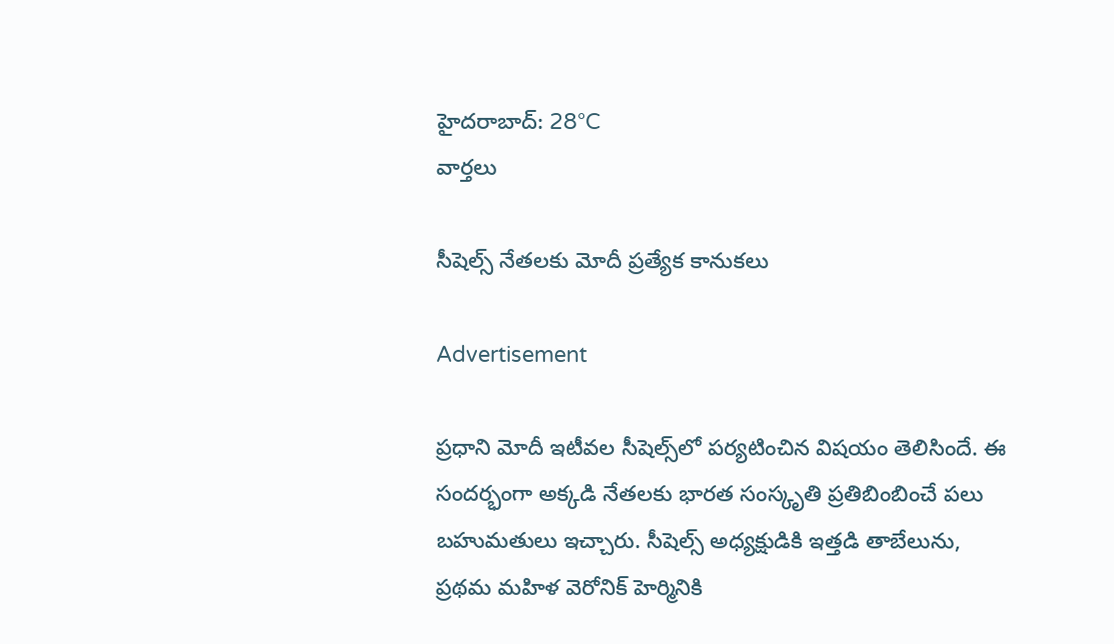హైదరాబాద్: 28°C
వార్తలు

సీషెల్స్‌ నేతలకు మోదీ ప్రత్యేక కానుకలు

Advertisement

ప్రధాని మోదీ ఇటీవల సీషెల్స్‌లో పర్యటించిన విషయం తెలిసిందే. ఈ సందర్భంగా అక్కడి నేతలకు భారత సంస్కృతి ప్రతిబింబించే పలు బహుమతులు ఇచ్చారు. సీషెల్స్ అధ్యక్షుడికి ఇత్తడి తాబేలును, ప్రథమ మహిళ వెరోనిక్ హెర్మినికి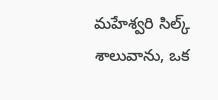మహేశ్వరి సిల్క్ శాలువాను, ఒక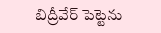బిద్రీవేర్ పెట్టెను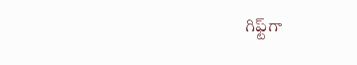గిఫ్ట్‌గా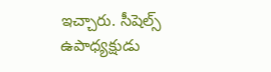ఇచ్చారు. సీషెల్స్ ఉపాధ్యక్షుడు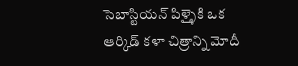సెబాస్టియన్ పిళ్ళైకి ఒక ఆర్కిడ్ కళా చిత్రాన్ని మోదీ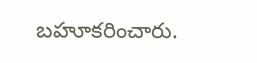బహూకరించారు.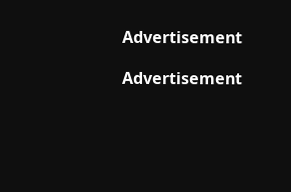Advertisement

Advertisement